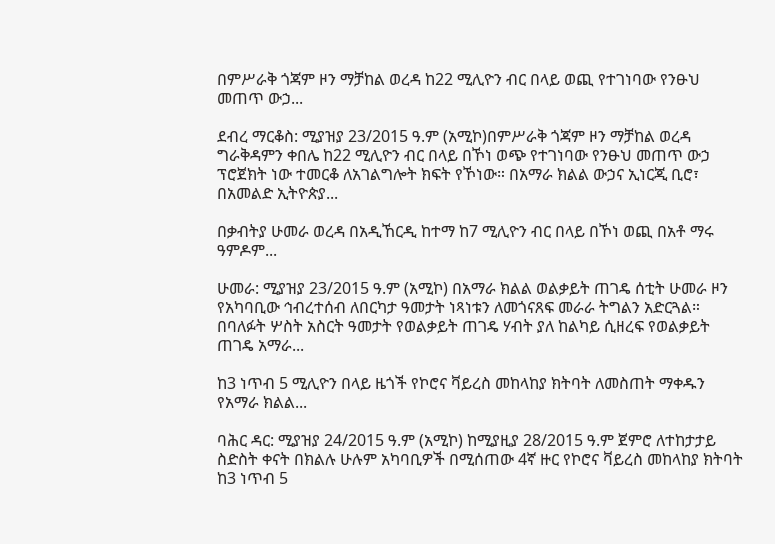በምሥራቅ ጎጃም ዞን ማቻከል ወረዳ ከ22 ሚሊዮን ብር በላይ ወጪ የተገነባው የንፁህ መጠጥ ውኃ...

ደብረ ማርቆስ: ሚያዝያ 23/2015 ዓ.ም (አሚኮ)በምሥራቅ ጎጃም ዞን ማቻከል ወረዳ ግራቅዳምን ቀበሌ ከ22 ሚሊዮን ብር በላይ በኾነ ወጭ የተገነባው የንፁህ መጠጥ ውኃ ፕሮጀክት ነው ተመርቆ ለአገልግሎት ክፍት የኾነው። በአማራ ክልል ውኃና ኢነርጂ ቢሮ፣ በአመልድ ኢትዮጵያ...

በቃብትያ ሁመራ ወረዳ በአዲኸርዲ ከተማ ከ7 ሚሊዮን ብር በላይ በኾነ ወጪ በአቶ ማሩ ዓምዶም...

ሁመራ: ሚያዝያ 23/2015 ዓ.ም (አሚኮ) በአማራ ክልል ወልቃይት ጠገዴ ሰቲት ሁመራ ዞን የአካባቢው ኅብረተሰብ ለበርካታ ዓመታት ነጻነቱን ለመጎናጸፍ መራራ ትግልን አድርጓል። በባለፉት ሦስት አስርት ዓመታት የወልቃይት ጠገዴ ሃብት ያለ ከልካይ ሲዘረፍ የወልቃይት ጠገዴ አማራ...

ከ3 ነጥብ 5 ሚሊዮን በላይ ዜጎች የኮሮና ቫይረስ መከላከያ ክትባት ለመስጠት ማቀዱን የአማራ ክልል...

ባሕር ዳር: ሚያዝያ 24/2015 ዓ.ም (አሚኮ) ከሚያዚያ 28/2015 ዓ.ም ጀምሮ ለተከታታይ ስድስት ቀናት በክልሉ ሁሉም አካባቢዎች በሚሰጠው 4ኛ ዙር የኮሮና ቫይረስ መከላከያ ክትባት ከ3 ነጥብ 5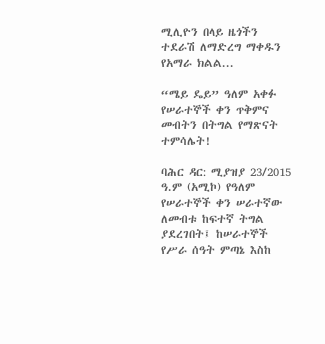ሚሊዮን በላይ ዜጎችን ተደራሽ ለማድረግ ማቀዱን የአማራ ክልል...

“ሜይ ዴይ” ዓለም አቀፉ የሠራተኞች ቀን ጥቅምና መብትን በትግል የማጽናት ተምሳሌት!

ባሕር ዳር: ሚያዝያ 23/2015 ዓ.ም (አሚኮ) የዓለም የሠራተኞች ቀን ሠራተኛው ለመብቱ ከፍተኛ ትግል ያደረገበት፤ ከሠራተኞች የሥራ ሰዓት ምጣኔ እስከ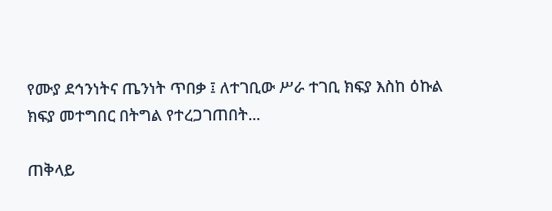የሙያ ደኅንነትና ጤንነት ጥበቃ ፤ ለተገቢው ሥራ ተገቢ ክፍያ እስከ ዕኩል ክፍያ መተግበር በትግል የተረጋገጠበት...

ጠቅላይ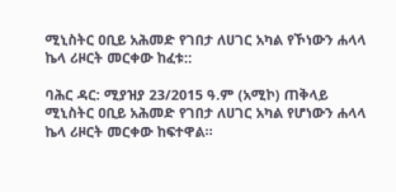ሚኒስትር ዐቢይ አሕመድ የገበታ ለሀገር አካል የኾነውን ሐላላ ኬላ ሪዞርት መርቀው ከፈቱ::

ባሕር ዳር: ሚያዝያ 23/2015 ዓ.ም (አሚኮ) ጠቅላይ ሚኒስትር ዐቢይ አሕመድ የገበታ ለሀገር አካል የሆነውን ሐላላ ኬላ ሪዞርት መርቀው ከፍተዋል።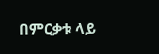በምርቃቱ ላይ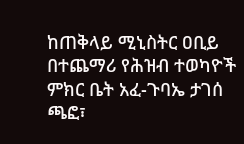ከጠቅላይ ሚኒስትር ዐቢይ በተጨማሪ የሕዝብ ተወካዮች ምክር ቤት አፈ-ጉባኤ ታገሰ ጫፎ፣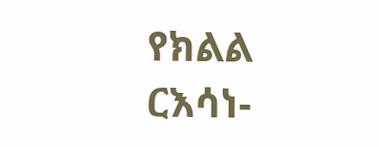የክልል ርእሳነ-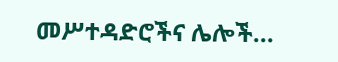መሥተዳድሮችና ሌሎች...